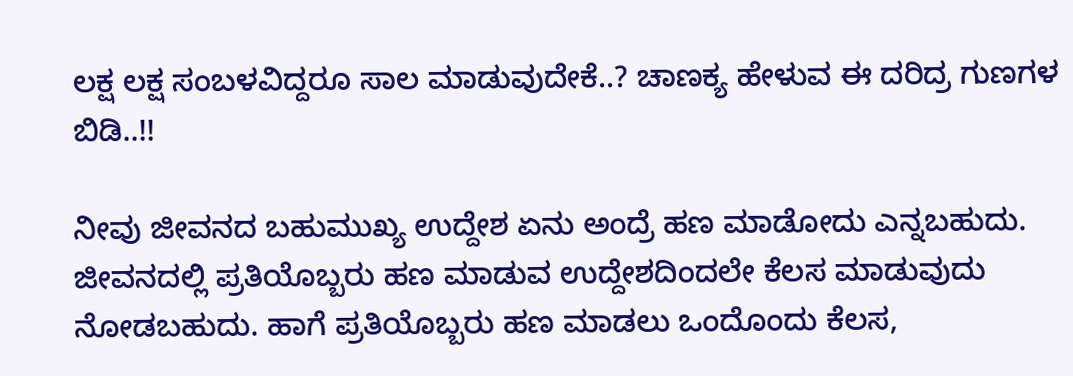ಲಕ್ಷ ಲಕ್ಷ ಸಂಬಳವಿದ್ದರೂ ಸಾಲ ಮಾಡುವುದೇಕೆ..? ಚಾಣಕ್ಯ ಹೇಳುವ ಈ ದರಿದ್ರ ಗುಣಗಳ ಬಿಡಿ..!!

ನೀವು ಜೀವನದ ಬಹುಮುಖ್ಯ ಉದ್ದೇಶ ಏನು ಅಂದ್ರೆ ಹಣ ಮಾಡೋದು ಎನ್ನಬಹುದು. ಜೀವನದಲ್ಲಿ ಪ್ರತಿಯೊಬ್ಬರು ಹಣ ಮಾಡುವ ಉದ್ದೇಶದಿಂದಲೇ ಕೆಲಸ ಮಾಡುವುದು ನೋಡಬಹುದು. ಹಾಗೆ ಪ್ರತಿಯೊಬ್ಬರು ಹಣ ಮಾಡಲು ಒಂದೊಂದು ಕೆಲಸ,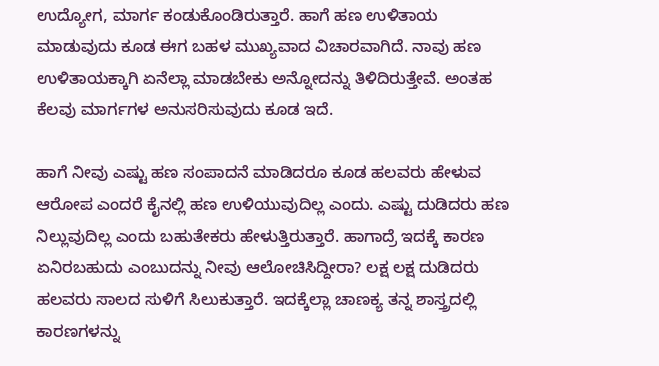ಉದ್ಯೋಗ, ಮಾರ್ಗ ಕಂಡುಕೊಂಡಿರುತ್ತಾರೆ. ಹಾಗೆ ಹಣ ಉಳಿತಾಯ ಮಾಡುವುದು ಕೂಡ ಈಗ ಬಹಳ ಮುಖ್ಯವಾದ ವಿಚಾರವಾಗಿದೆ. ನಾವು ಹಣ ಉಳಿತಾಯಕ್ಕಾಗಿ ಏನೆಲ್ಲಾ ಮಾಡಬೇಕು ಅನ್ನೋದನ್ನು ತಿಳಿದಿರುತ್ತೇವೆ. ಅಂತಹ ಕೆಲವು ಮಾರ್ಗಗಳ ಅನುಸರಿಸುವುದು ಕೂಡ ಇದೆ.

ಹಾಗೆ ನೀವು ಎಷ್ಟು ಹಣ ಸಂಪಾದನೆ ಮಾಡಿದರೂ ಕೂಡ ಹಲವರು ಹೇಳುವ ಆರೋಪ ಎಂದರೆ ಕೈನಲ್ಲಿ ಹಣ ಉಳಿಯುವುದಿಲ್ಲ ಎಂದು. ಎಷ್ಟು ದುಡಿದರು ಹಣ ನಿಲ್ಲುವುದಿಲ್ಲ ಎಂದು ಬಹುತೇಕರು ಹೇಳುತ್ತಿರುತ್ತಾರೆ. ಹಾಗಾದ್ರೆ ಇದಕ್ಕೆ ಕಾರಣ ಏನಿರಬಹುದು ಎಂಬುದನ್ನು ನೀವು ಆಲೋಚಿಸಿದ್ದೀರಾ? ಲಕ್ಷ ಲಕ್ಷ ದುಡಿದರು ಹಲವರು ಸಾಲದ ಸುಳಿಗೆ ಸಿಲುಕುತ್ತಾರೆ. ಇದಕ್ಕೆಲ್ಲಾ ಚಾಣಕ್ಯ ತನ್ನ ಶಾಸ್ತ್ರದಲ್ಲಿ ಕಾರಣಗಳನ್ನು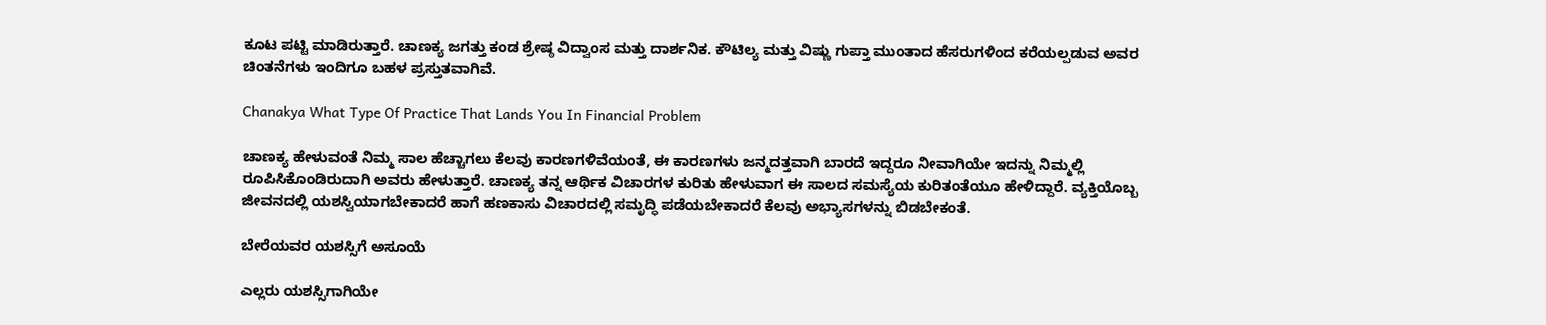ಕೂಟ ಪಟ್ಟಿ ಮಾಡಿರುತ್ತಾರೆ. ಚಾಣಕ್ಯ ಜಗತ್ತು ಕಂಡ ಶ್ರೇಷ್ಠ ವಿದ್ವಾಂಸ ಮತ್ತು ದಾರ್ಶನಿಕ. ಕೌಟಿಲ್ಯ ಮತ್ತು ವಿಷ್ಣು ಗುಪ್ತಾ ಮುಂತಾದ ಹೆಸರುಗಳಿಂದ ಕರೆಯಲ್ಪಡುವ ಅವರ ಚಿಂತನೆಗಳು ಇಂದಿಗೂ ಬಹಳ ಪ್ರಸ್ತುತವಾಗಿವೆ.

Chanakya What Type Of Practice That Lands You In Financial Problem

ಚಾಣಕ್ಯ ಹೇಳುವಂತೆ ನಿಮ್ಮ ಸಾಲ ಹೆಚ್ಚಾಗಲು ಕೆಲವು ಕಾರಣಗಳಿವೆಯಂತೆ, ಈ ಕಾರಣಗಳು ಜನ್ಮದತ್ತವಾಗಿ ಬಾರದೆ ಇದ್ದರೂ ನೀವಾಗಿಯೇ ಇದನ್ನು ನಿಮ್ಮಲ್ಲಿ ರೂಪಿಸಿಕೊಂಡಿರುದಾಗಿ ಅವರು ಹೇಳುತ್ತಾರೆ. ಚಾಣಕ್ಯ ತನ್ನ ಆರ್ಥಿಕ ವಿಚಾರಗಳ ಕುರಿತು ಹೇಳುವಾಗ ಈ ಸಾಲದ ಸಮಸ್ಯೆಯ ಕುರಿತಂತೆಯೂ ಹೇಳಿದ್ದಾರೆ. ವ್ಯಕ್ತಿಯೊಬ್ಬ ಜೀವನದಲ್ಲಿ ಯಶಸ್ವಿಯಾಗಬೇಕಾದರೆ ಹಾಗೆ ಹಣಕಾಸು ವಿಚಾರದಲ್ಲಿ ಸಮೃದ್ಧಿ ಪಡೆಯಬೇಕಾದರೆ ಕೆಲವು ಅಭ್ಯಾಸಗಳನ್ನು ಬಿಡಬೇಕಂತೆ.

ಬೇರೆಯವರ ಯಶಸ್ಸಿಗೆ ಅಸೂಯೆ

ಎಲ್ಲರು ಯಶಸ್ಸಿಗಾಗಿಯೇ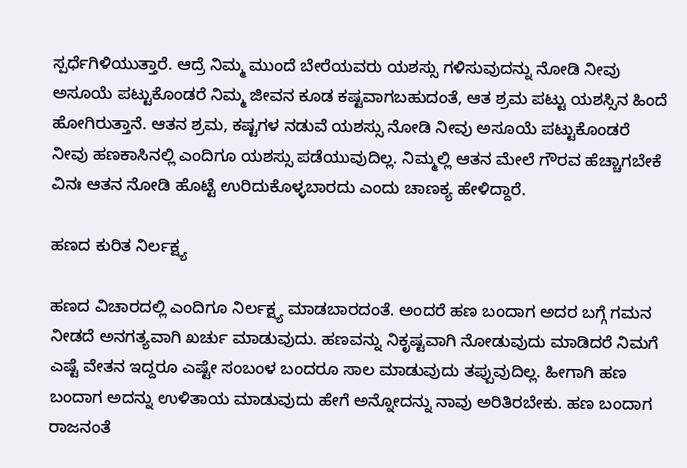ಸ್ಪರ್ಧೆಗಿಳಿಯುತ್ತಾರೆ. ಆದ್ರೆ ನಿಮ್ಮ ಮುಂದೆ ಬೇರೆಯವರು ಯಶಸ್ಸು ಗಳಿಸುವುದನ್ನು ನೋಡಿ ನೀವು ಅಸೂಯೆ ಪಟ್ಟುಕೊಂಡರೆ ನಿಮ್ಮ ಜೀವನ ಕೂಡ ಕಷ್ಟವಾಗಬಹುದಂತೆ, ಆತ ಶ್ರಮ ಪಟ್ಟು ಯಶಸ್ಸಿನ ಹಿಂದೆ ಹೋಗಿರುತ್ತಾನೆ. ಆತನ ಶ್ರಮ, ಕಷ್ಟಗಳ ನಡುವೆ ಯಶಸ್ಸು ನೋಡಿ ನೀವು ಅಸೂಯೆ ಪಟ್ಟುಕೊಂಡರೆ ನೀವು ಹಣಕಾಸಿನಲ್ಲಿ ಎಂದಿಗೂ ಯಶಸ್ಸು ಪಡೆಯುವುದಿಲ್ಲ. ನಿಮ್ಮಲ್ಲಿ ಆತನ ಮೇಲೆ ಗೌರವ ಹೆಚ್ಚಾಗಬೇಕೆ ವಿನಃ ಆತನ ನೋಡಿ ಹೊಟ್ಟೆ ಉರಿದುಕೊಳ್ಳಬಾರದು ಎಂದು ಚಾಣಕ್ಯ ಹೇಳಿದ್ದಾರೆ.

ಹಣದ ಕುರಿತ ನಿರ್ಲಕ್ಷ್ಯ

ಹಣದ ವಿಚಾರದಲ್ಲಿ ಎಂದಿಗೂ ನಿರ್ಲಕ್ಷ್ಯ ಮಾಡಬಾರದಂತೆ. ಅಂದರೆ ಹಣ ಬಂದಾಗ ಅದರ ಬಗ್ಗೆ ಗಮನ ನೀಡದೆ ಅನಗತ್ಯವಾಗಿ ಖರ್ಚು ಮಾಡುವುದು. ಹಣವನ್ನು ನಿಕೃಷ್ಟವಾಗಿ ನೋಡುವುದು ಮಾಡಿದರೆ ನಿಮಗೆ ಎಷ್ಟೆ ವೇತನ ಇದ್ದರೂ ಎಷ್ಟೇ ಸಂಬಂಳ ಬಂದರೂ ಸಾಲ ಮಾಡುವುದು ತಪ್ಪುವುದಿಲ್ಲ. ಹೀಗಾಗಿ ಹಣ ಬಂದಾಗ ಅದನ್ನು ಉಳಿತಾಯ ಮಾಡುವುದು ಹೇಗೆ ಅನ್ನೋದನ್ನು ನಾವು ಅರಿತಿರಬೇಕು. ಹಣ ಬಂದಾಗ ರಾಜನಂತೆ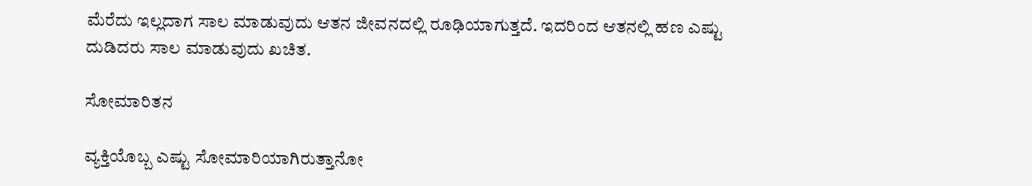ಮೆರೆದು ಇಲ್ಲದಾಗ ಸಾಲ ಮಾಡುವುದು ಆತನ ಜೀವನದಲ್ಲಿ ರೂಢಿಯಾಗುತ್ತದೆ. ಇದರಿಂದ ಆತನಲ್ಲಿ ಹಣ ಎಷ್ಟು ದುಡಿದರು ಸಾಲ ಮಾಡುವುದು ಖಚಿತ.

ಸೋಮಾರಿತನ

ವ್ಯಕ್ತಿಯೊಬ್ಬ ಎಷ್ಟು ಸೋಮಾರಿಯಾಗಿರುತ್ತಾನೋ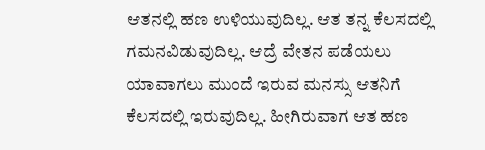ಆತನಲ್ಲಿ ಹಣ ಉಳಿಯುವುದಿಲ್ಲ. ಆತ ತನ್ನ ಕೆಲಸದಲ್ಲಿ ಗಮನವಿಡುವುದಿಲ್ಲ. ಆದ್ರೆ ವೇತನ ಪಡೆಯಲು ಯಾವಾಗಲು ಮುಂದೆ ಇರುವ ಮನಸ್ಸು ಆತನಿಗೆ ಕೆಲಸದಲ್ಲಿ ಇರುವುದಿಲ್ಲ. ಹೀಗಿರುವಾಗ ಆತ ಹಣ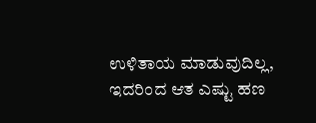ಉಳಿತಾಯ ಮಾಡುವುದಿಲ್ಲ, ಇದರಿಂದ ಆತ ಎಷ್ಟು ಹಣ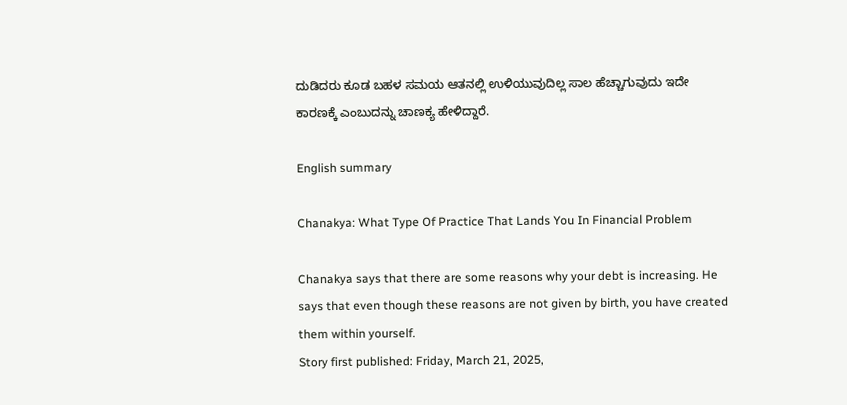ದುಡಿದರು ಕೂಡ ಬಹಳ ಸಮಯ ಆತನಲ್ಲಿ ಉಳಿಯುವುದಿಲ್ಲ ಸಾಲ ಹೆಚ್ಚಾಗುವುದು ಇದೇ ಕಾರಣಕ್ಕೆ ಎಂಬುದನ್ನು ಚಾಣಕ್ಯ ಹೇಳಿದ್ದಾರೆ.

English summary

Chanakya: What Type Of Practice That Lands You In Financial Problem

Chanakya says that there are some reasons why your debt is increasing. He says that even though these reasons are not given by birth, you have created them within yourself.
Story first published: Friday, March 21, 2025,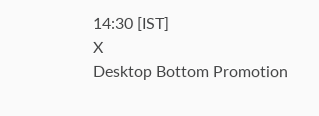14:30 [IST]
X
Desktop Bottom Promotion